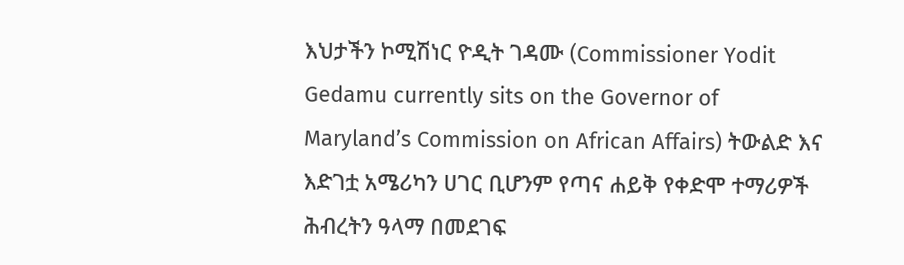እህታችን ኮሚሽነር ዮዲት ገዳሙ (Commissioner Yodit Gedamu currently sits on the Governor of Maryland’s Commission on African Affairs) ትውልድ እና እድገቷ አሜሪካን ሀገር ቢሆንም የጣና ሐይቅ የቀድሞ ተማሪዎች ሕብረትን ዓላማ በመደገፍ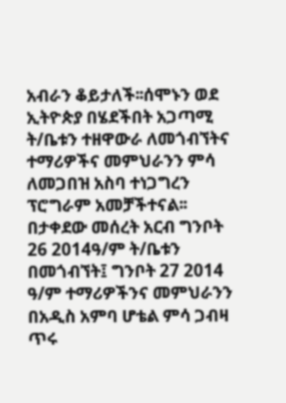አብራን ቆይታለች፡፡ሰሞኑን ወደ ኢትዮጵያ በሄደችበት አጋጣሚ ት/ቤቱን ተዘዋውራ ለመጎብኘትና ተማሪዎችና መምህራንን ምሳ ለመጋበዝ አስባ ተነጋግረን ፕሮግራም አመቻችተናል፡፡ በታቀደው መሰረት አርብ ግንቦት 26 2014ዓ/ም ት/ቤቱን በመጎብኘት፤ ግንቦት 27 2014 ዓ/ም ተማሪዎችንና መምህራንን በአዲስ አምባ ሆቴል ምሳ ጋብዛ ጥሩ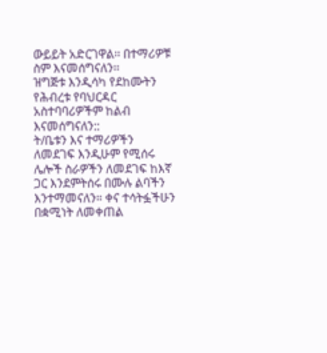ውይይት አድርገዋል፡፡ በተማሪዎቹ ስም እናመሰግናለን፡፡
ዝግጅቱ እንዲሳካ የደከሙትን የሕብረቱ የባህርዳር አስተባባሪዎችም ከልብ እናመሰግናለን::
ት/ቤቱን እና ተማሪዎችን ለመደገፍ እንዲሁም የሚሰሩ ሌሎች ስራዎችን ለመደገፍ ከእኛ ጋር እንደምትሰሩ በሙሉ ልባችን እንተማመናለን። ቀና ተሳትፏችሁን በቋሚነት ለመቀጠል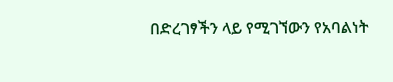በድረገፃችን ላይ የሚገኘውን የአባልነት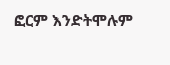ፎርም እንድትሞሉም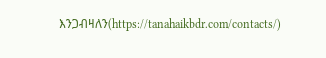እንጋብዛለን(https://tanahaikbdr.com/contacts/)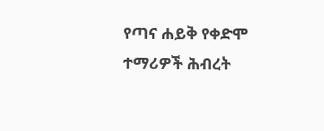የጣና ሐይቅ የቀድሞ ተማሪዎች ሕብረት